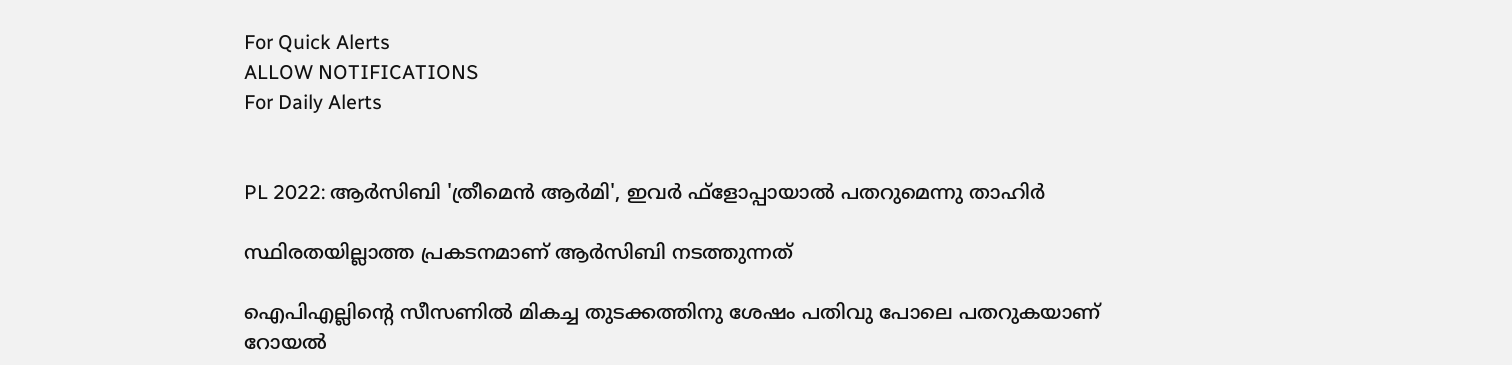For Quick Alerts
ALLOW NOTIFICATIONS
For Daily Alerts


PL 2022: ആര്‍സിബി 'ത്രീമെന്‍ ആര്‍മി', ഇവര്‍ ഫ്‌ളോപ്പായാല്‍ പതറുമെന്നു താഹിര്‍

സ്ഥിരതയില്ലാത്ത പ്രകടനമാണ് ആര്‍സിബി നടത്തുന്നത്

ഐപിഎല്ലിന്റെ സീസണില്‍ മികച്ച തുടക്കത്തിനു ശേഷം പതിവു പോലെ പതറുകയാണ് റോയല്‍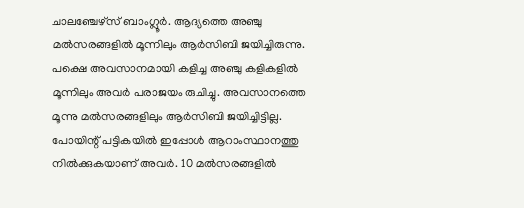ചാലഞ്ചേഴ്‌സ് ബാംഗ്ലൂര്‍. ആദ്യത്തെ അഞ്ചു മല്‍സരങ്ങളില്‍ മൂന്നിലും ആര്‍സിബി ജയിച്ചിരുന്നു. പക്ഷെ അവസാനമായി കളിച്ച അഞ്ചു കളികളില്‍ മൂന്നിലും അവര്‍ പരാജയം രുചിച്ചു. അവസാനത്തെ മൂന്നു മല്‍സരങ്ങളിലും ആര്‍സിബി ജയിച്ചിട്ടില്ല. പോയിന്റ് പട്ടികയില്‍ ഇപ്പോള്‍ ആറാംസ്ഥാനത്തു നില്‍ക്കുകയാണ് അവര്‍. 10 മല്‍സരങ്ങളില്‍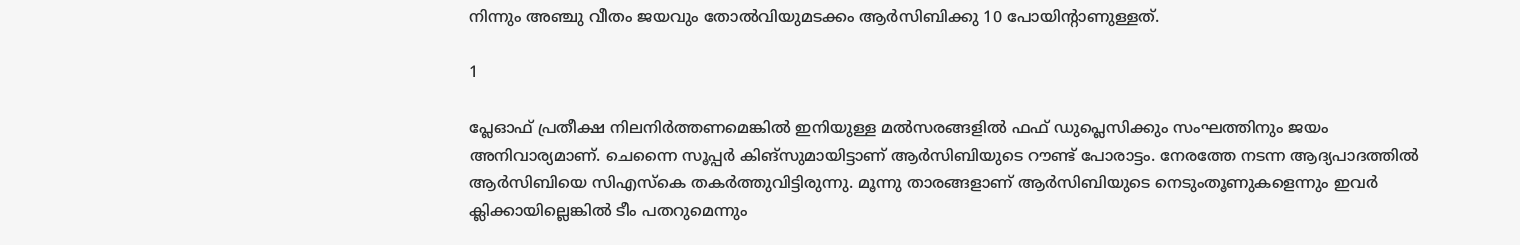നിന്നും അഞ്ചു വീതം ജയവും തോല്‍വിയുമടക്കം ആര്‍സിബിക്കു 10 പോയിന്റാണുള്ളത്.

1

പ്ലേഓഫ് പ്രതീക്ഷ നിലനിര്‍ത്തണമെങ്കില്‍ ഇനിയുള്ള മല്‍സരങ്ങളില്‍ ഫഫ് ഡുപ്ലെസിക്കും സംഘത്തിനും ജയം അനിവാര്യമാണ്. ചെന്നൈ സൂപ്പര്‍ കിങ്‌സുമായിട്ടാണ് ആര്‍സിബിയുടെ റൗണ്ട് പോരാട്ടം. നേരത്തേ നടന്ന ആദ്യപാദത്തില്‍ ആര്‍സിബിയെ സിഎസ്‌കെ തകര്‍ത്തുവിട്ടിരുന്നു. മൂന്നു താരങ്ങളാണ് ആര്‍സിബിയുടെ നെടുംതൂണുകളെന്നും ഇവര്‍ ക്ലിക്കായില്ലെങ്കില്‍ ടീം പതറുമെന്നും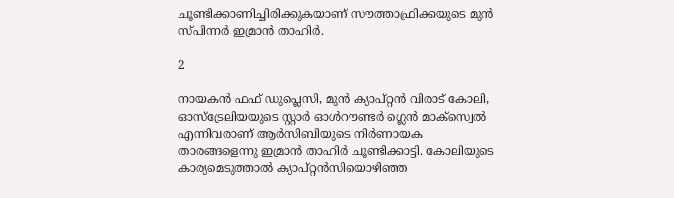ചൂണ്ടിക്കാണിച്ചിരിക്കുകയാണ് സൗത്താഫ്രിക്കയുടെ മുന്‍ സ്പിന്നര്‍ ഇമ്രാന്‍ താഹിര്‍.

2

നായകന്‍ ഫഫ് ഡുപ്ലെസി, മുന്‍ ക്യാപ്റ്റന്‍ വിരാട് കോലി, ഓസ്‌ട്രേലിയയുടെ സ്റ്റാര്‍ ഓള്‍റൗണ്ടര്‍ ഗ്ലെന്‍ മാക്‌സ്വെല്‍ എന്നിവരാണ് ആര്‍സിബിയുടെ നിര്‍ണായക താരങ്ങളെന്നു ഇമ്രാന്‍ താഹിര്‍ ചൂണ്ടിക്കാട്ടി. കോലിയുടെ കാര്യമെടുത്താല്‍ ക്യാപ്റ്റന്‍സിയൊഴിഞ്ഞ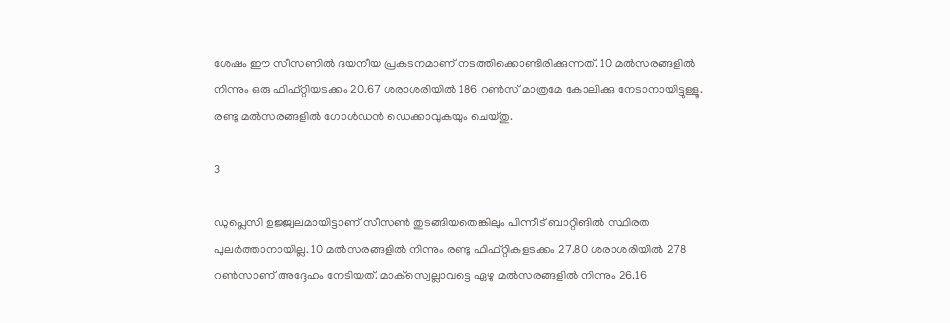ശേഷം ഈ സീസണില്‍ ദയനീയ പ്രകടനമാണ് നടത്തിക്കൊണ്ടിരിക്കുന്നത്. 10 മല്‍സരങ്ങളില്‍ നിന്നും ഒരു ഫിഫ്റ്റിയടക്കം 20.67 ശരാശരിയില്‍ 186 റണ്‍സ് മാത്രമേ കോലിക്കു നേടാനായിട്ടുള്ളൂ. രണ്ടു മല്‍സരങ്ങളില്‍ ഗോള്‍ഡന്‍ ഡെക്കാവുകയും ചെയ്തു.

3

ഡുപ്ലെസി ഉജ്ജ്വലമായിട്ടാണ് സീസണ്‍ തുടങ്ങിയതെങ്കിലും പിന്നീട് ബാറ്റിങില്‍ സ്ഥിരത പുലര്‍ത്താനായില്ല. 10 മല്‍സരങ്ങളില്‍ നിന്നും രണ്ടു ഫിഫ്റ്റികളടക്കം 27.80 ശരാശരിയില്‍ 278 റണ്‍സാണ് അദ്ദേഹം നേടിയത്. മാക്‌സ്വെല്ലാവട്ടെ ഏഴു മല്‍സരങ്ങളില്‍ നിന്നും 26.16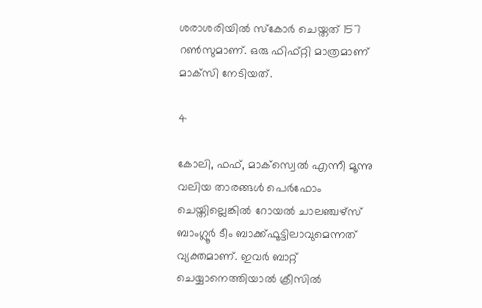ശരാശരിയില്‍ സ്‌കോര്‍ ചെയ്തത് 157 റണ്‍സുമാണ്. ഒരു ഫിഫ്റ്റി മാത്രമാണ് മാക്‌സി നേടിയത്.

4

കോലി, ഫഫ്, മാക്‌സ്വെല്‍ എന്നീ മൂന്നു വലിയ താരങ്ങള്‍ പെര്‍ഫോം ചെയ്തില്ലെങ്കില്‍ റോയല്‍ ചാലഞ്ചഴ്‌സ് ബാംഗ്ലൂര്‍ ടീം ബാക്ക്ഫൂട്ടിലാവുമെന്നത് വ്യക്തമാണ്. ഇവര്‍ ബാറ്റ് ചെയ്യാനെത്തിയാല്‍ ക്രീസില്‍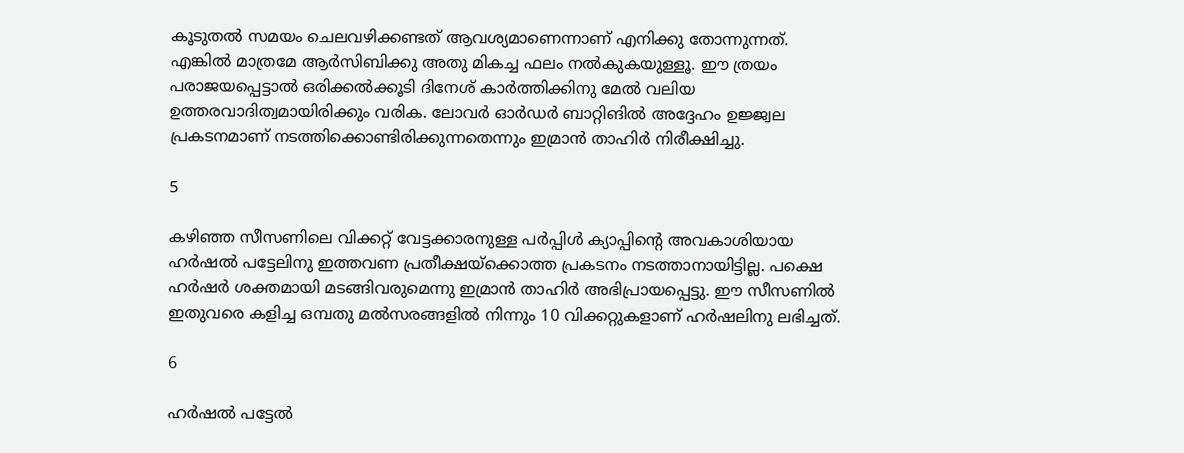കൂടുതല്‍ സമയം ചെലവഴിക്കണ്ടത് ആവശ്യമാണെന്നാണ് എനിക്കു തോന്നുന്നത്. എങ്കില്‍ മാത്രമേ ആര്‍സിബിക്കു അതു മികച്ച ഫലം നല്‍കുകയുള്ളൂ. ഈ ത്രയം പരാജയപ്പെട്ടാല്‍ ഒരിക്കല്‍ക്കൂടി ദിനേശ് കാര്‍ത്തിക്കിനു മേല്‍ വലിയ ഉത്തരവാദിത്വമായിരിക്കും വരിക. ലോവര്‍ ഓര്‍ഡര്‍ ബാറ്റിങില്‍ അദ്ദേഹം ഉജ്ജ്വല പ്രകടനമാണ് നടത്തിക്കൊണ്ടിരിക്കുന്നതെന്നും ഇമ്രാന്‍ താഹിര്‍ നിരീക്ഷിച്ചു.

5

കഴിഞ്ഞ സീസണിലെ വിക്കറ്റ് വേട്ടക്കാരനുള്ള പര്‍പ്പിള്‍ ക്യാപ്പിന്റെ അവകാശിയായ ഹര്‍ഷല്‍ പട്ടേലിനു ഇത്തവണ പ്രതീക്ഷയ്‌ക്കൊത്ത പ്രകടനം നടത്താനായിട്ടില്ല. പക്ഷെ ഹര്‍ഷര്‍ ശക്തമായി മടങ്ങിവരുമെന്നു ഇമ്രാന്‍ താഹിര്‍ അഭിപ്രായപ്പെട്ടു. ഈ സീസണില്‍ ഇതുവരെ കളിച്ച ഒമ്പതു മല്‍സരങ്ങളില്‍ നിന്നും 10 വിക്കറ്റുകളാണ് ഹര്‍ഷലിനു ലഭിച്ചത്.

6

ഹര്‍ഷല്‍ പട്ടേല്‍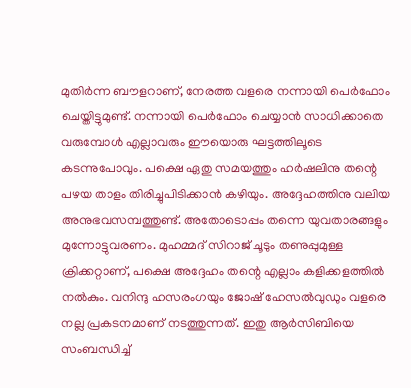മുതിര്‍ന്ന ബൗളറാണ്, നേരത്ത വളരെ നന്നായി പെര്‍ഫോം ചെയ്തിട്ടുമുണ്ട്. നന്നായി പെര്‍ഫോം ചെയ്യാന്‍ സാധിക്കാതെ വരുമ്പോള്‍ എല്ലാവരും ഈയൊരു ഘട്ടത്തിലൂടെ കടന്നുപോവും. പക്ഷെ ഏതു സമയത്തും ഹര്‍ഷലിനു തന്റെ പഴയ താളം തിരിച്ചുപിടിക്കാന്‍ കഴിയും. അദ്ദേഹത്തിനു വലിയ അനുഭവസമ്പത്തുണ്ട്. അതോടൊപ്പം തന്നെ യുവതാരങ്ങളും മുന്നോട്ടുവരണം. മുഹമ്മദ് സിറാജ് ചൂടും തണുപ്പുമുള്ള ക്രിക്കറ്റാണ്, പക്ഷെ അദ്ദേഹം തന്റെ എല്ലാം കളിക്കളത്തില്‍ നല്‍കും. വനിന്ദു ഹസരംഗയും ജോഷ് ഹേസല്‍വുഡും വളരെ നല്ല പ്രകടനമാണ് നടത്തുന്നത്. ഇതു ആര്‍സിബിയെ സംബന്ധിച്ച്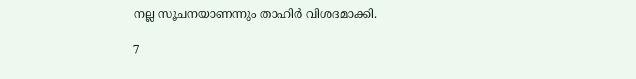നല്ല സൂചനയാണന്നും താഹിര്‍ വിശദമാക്കി.

7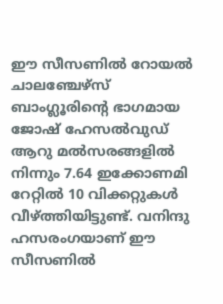ഈ സീസണില്‍ റോയല്‍ ചാലഞ്ചേഴ്‌സ് ബാംഗ്ലൂരിന്റെ ഭാഗമായ ജോഷ് ഹേസല്‍വുഡ് ആറു മല്‍സരങ്ങളില്‍ നിന്നും 7.64 ഇക്കോണമി റേറ്റില്‍ 10 വിക്കറ്റുകള്‍ വീഴ്ത്തിയിട്ടുണ്ട്. വനിന്ദു ഹസരംഗയാണ് ഈ സീസണില്‍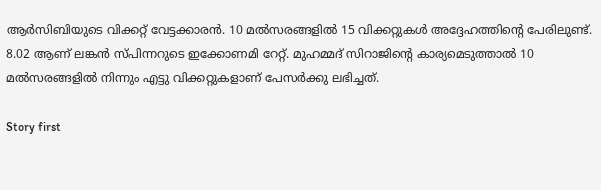ആര്‍സിബിയുടെ വിക്കറ്റ് വേട്ടക്കാരന്‍. 10 മല്‍സരങ്ങളില്‍ 15 വിക്കറ്റുകള്‍ അദ്ദേഹത്തിന്റെ പേരിലുണ്ട്. 8.02 ആണ് ലങ്കന്‍ സ്പിന്നറുടെ ഇക്കോണമി റേറ്റ്. മുഹമ്മദ് സിറാജിന്റെ കാര്യമെടുത്താല്‍ 10 മല്‍സരങ്ങളില്‍ നിന്നും എട്ടു വിക്കറ്റുകളാണ് പേസര്‍ക്കു ലഭിച്ചത്.

Story first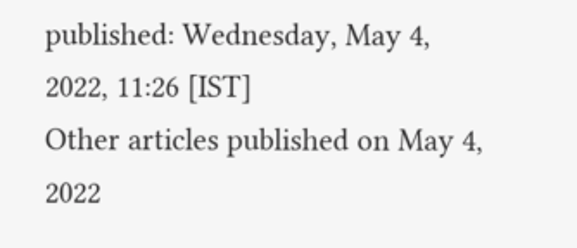published: Wednesday, May 4, 2022, 11:26 [IST]
Other articles published on May 4, 2022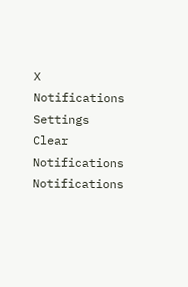X
Notifications
Settings
Clear Notifications
Notifications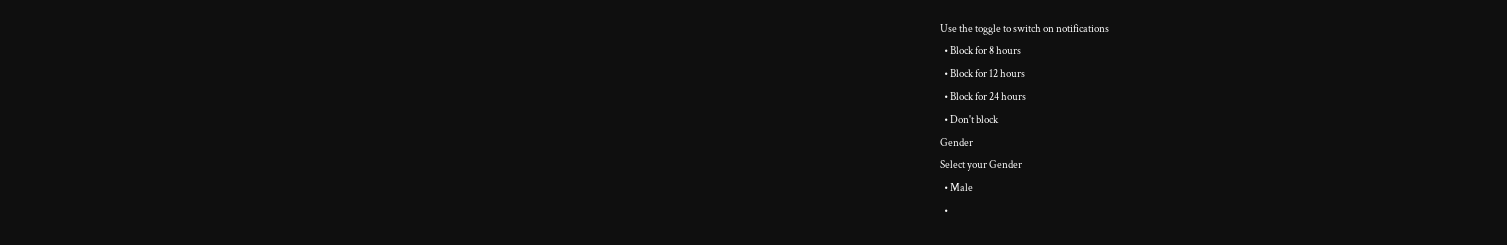Use the toggle to switch on notifications
  • Block for 8 hours
  • Block for 12 hours
  • Block for 24 hours
  • Don't block
Gender
Select your Gender
  • Male
  •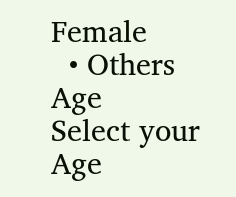Female
  • Others
Age
Select your Age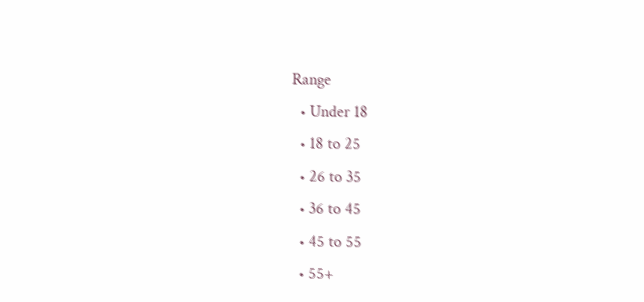Range
  • Under 18
  • 18 to 25
  • 26 to 35
  • 36 to 45
  • 45 to 55
  • 55+